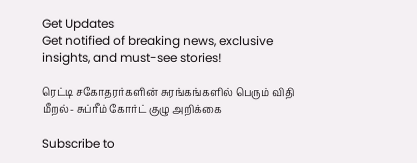Get Updates
Get notified of breaking news, exclusive insights, and must-see stories!

ரெட்டி சகோதரர்களின் சுரங்கங்களில் பெரும் விதி மீறல்- சுப்ரீம் கோர்ட் குழு அறிக்கை

Subscribe to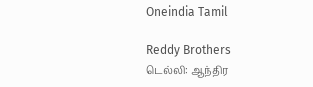Oneindia Tamil

Reddy Brothers
டெல்லி: ஆந்திர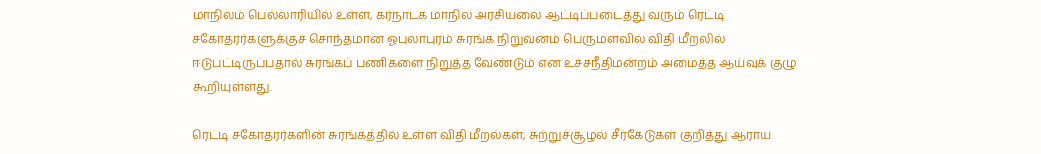மாநிலம் பெல்லாரியில் உள்ள, கர்நாடக மாநில அரசியலை ஆட்டிப்படைத்து வரும் ரெட்டி சகோதரர்களுக்குச் சொந்தமான ஓபுலாபுரம் சுரங்க நிறுவனம் பெருமளவில் விதி மீறலில் ஈடுபட்டிருப்பதால் சுரங்கப் பணிகளை நிறுத்த வேண்டும் என உச்சநீதிமன்றம் அமைத்த ஆய்வுக் குழு கூறியுள்ளது.

ரெட்டி சகோதரர்களின் சுரங்கத்தில் உள்ள விதி மீறல்கள், சுற்றுச்சூழல் சீர்கேடுகள் குறித்து ஆராய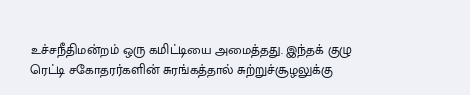உச்சநீதிமன்றம் ஒரு கமிட்டியை அமைத்தது. இந்தக் குழு ரெட்டி சகோதரர்களின் சுரங்கத்தால் சுற்றுச்சூழலுக்கு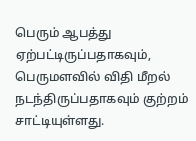பெரும் ஆபத்து ஏற்பட்டிருப்பதாகவும், பெருமளவில் விதி மீறல் நடந்திருப்பதாகவும் குற்றம் சாட்டியுள்ளது.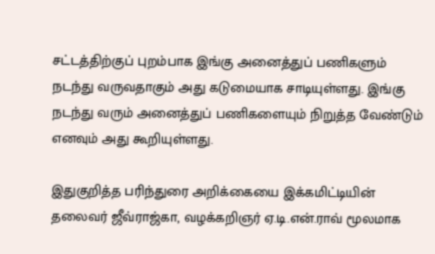சட்டத்திற்குப் புறம்பாக இங்கு அனைத்துப் பணிகளும் நடந்து வருவதாகும் அது கடுமையாக சாடியுள்ளது. இங்கு நடந்து வரும் அனைத்துப் பணிகளையும் நிறுத்த வேண்டும் எனவும் அது கூறியுள்ளது.

இதுகுறித்த பரிந்துரை அறிக்கையை இக்கமிட்டியின் தலைவர் ஜீவ்ராஜ்கா, வழக்கறிஞர் ஏ.டி.என்.ராவ் மூலமாக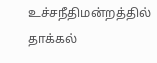உச்சநீதிமன்றத்தில் தாக்கல்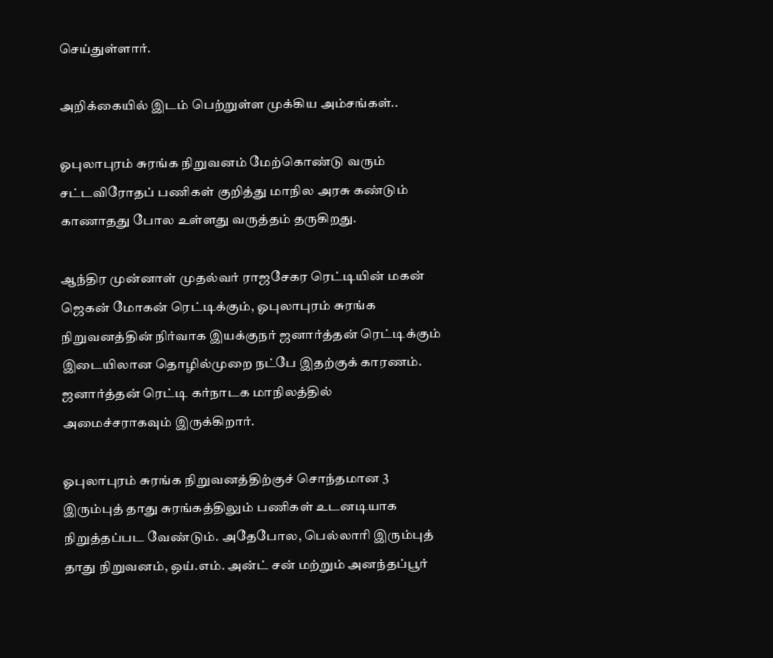செய்துள்ளார்.

அறிக்கையில் இடம் பெற்றுள்ள முக்கிய அம்சங்கள்..

ஓபுலாபுரம் சுரங்க நிறுவனம் மேற்கொண்டு வரும் சட்டவிரோதப் பணிகள் குறித்து மாநில அரசு கண்டும் காணாதது போல உள்ளது வருத்தம் தருகிறது.

ஆந்திர முன்னாள் முதல்வர் ராஜசேகர ரெட்டியின் மகன் ஜெகன் மோகன் ரெட்டிக்கும், ஓபுலாபுரம் சுரங்க நிறுவனத்தின் நிர்வாக இயக்குநர் ஜனார்த்தன் ரெட்டிக்கும் இடையிலான தொழில்முறை நட்பே இதற்குக் காரணம். ஜனார்த்தன் ரெட்டி கர்நாடக மாநிலத்தில் அமைச்சராகவும் இருக்கிறார்.

ஓபுலாபுரம் சுரங்க நிறுவனத்திற்குச் சொந்தமான 3 இரும்புத் தாது சுரங்கத்திலும் பணிகள் உடனடியாக நிறுத்தப்பட வேண்டும். அதேபோல, பெல்லாரி இரும்புத் தாது நிறுவனம், ஒய்.எம். அன்ட் சன் மற்றும் அனந்தப்பூர்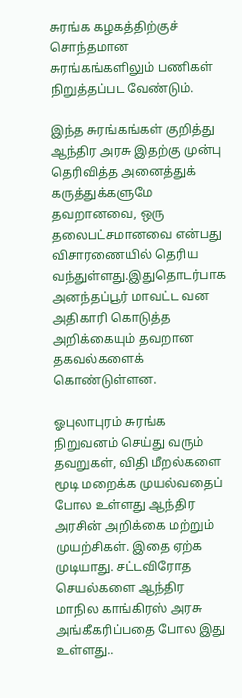சுரங்க கழகத்திற்குச் சொந்தமான சுரங்கங்களிலும் பணிகள் நிறுத்தப்பட வேண்டும்.

இந்த சுரங்கங்கள் குறித்து ஆந்திர அரசு இதற்கு முன்பு தெரிவித்த அனைத்துக் கருத்துக்களுமே தவறானவை, ஒரு தலைபட்சமானவை என்பது விசாரணையில் தெரிய வந்துள்ளது.இதுதொடர்பாக அனந்தப்பூர் மாவட்ட வன அதிகாரி கொடுத்த அறிக்கையும் தவறான தகவல்களைக் கொண்டுள்ளன.

ஓபுலாபுரம் சுரங்க நிறுவனம் செய்து வரும் தவறுகள், விதி மீறல்களை மூடி மறைக்க முயல்வதைப் போல உள்ளது ஆந்திர அரசின் அறிக்கை மற்றும் முயற்சிகள். இதை ஏற்க முடியாது. சட்டவிரோத செயல்களை ஆந்திர மாநில காங்கிரஸ் அரசு அங்கீகரிப்பதை போல இது உள்ளது..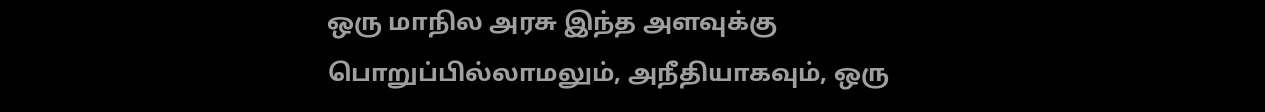ஒரு மாநில அரசு இந்த அளவுக்கு பொறுப்பில்லாமலும், அநீதியாகவும், ஒரு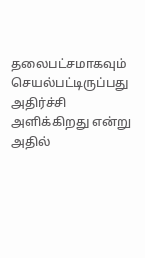தலைபட்சமாகவும் செயல்பட்டிருப்பது அதிர்ச்சி அளிக்கிறது என்று அதில்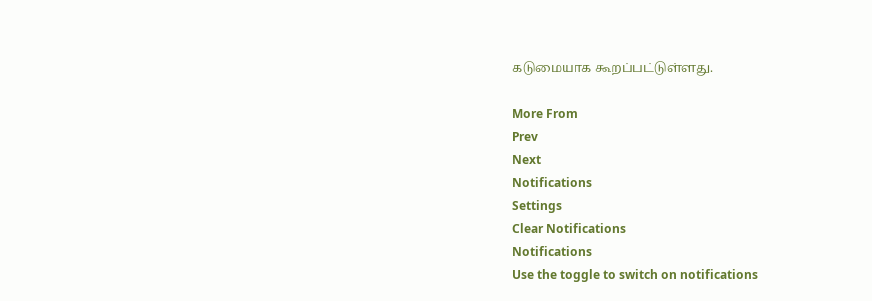கடுமையாக கூறப்பட்டுள்ளது.

More From
Prev
Next
Notifications
Settings
Clear Notifications
Notifications
Use the toggle to switch on notifications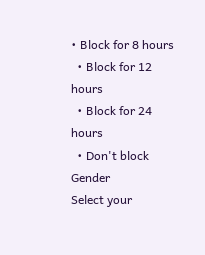• Block for 8 hours
  • Block for 12 hours
  • Block for 24 hours
  • Don't block
Gender
Select your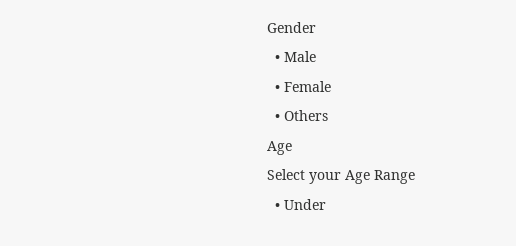Gender
  • Male
  • Female
  • Others
Age
Select your Age Range
  • Under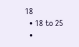18
  • 18 to 25
  •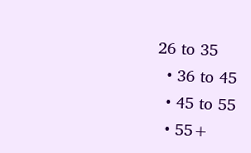26 to 35
  • 36 to 45
  • 45 to 55
  • 55+